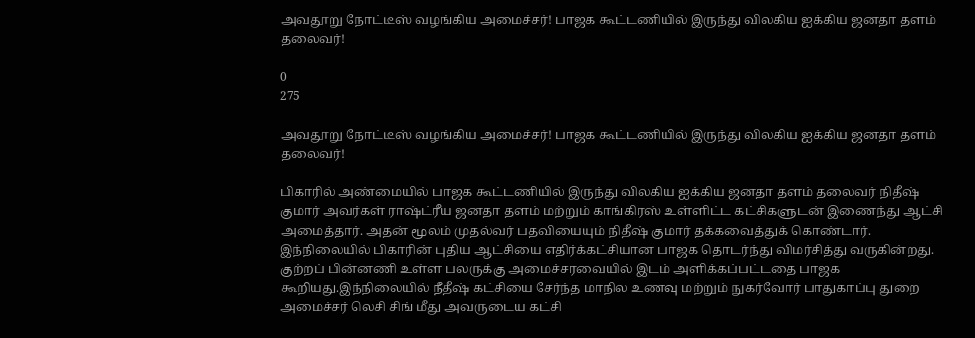அவதூறு நோட்டீஸ் வழங்கிய அமைச்சர்! பாஜக கூட்டணியில் இருந்து விலகிய ஐக்கிய ஜனதா தளம் தலைவர்!

0
275

அவதூறு நோட்டீஸ் வழங்கிய அமைச்சர்! பாஜக கூட்டணியில் இருந்து விலகிய ஐக்கிய ஜனதா தளம் தலைவர்!

பிகாரில் அண்மையில் பாஜக கூட்டணியில் இருந்து விலகிய ஐக்கிய ஜனதா தளம் தலைவர் நிதீஷ் குமார் அவர்கள் ராஷ்ட்ரீய ஜனதா தளம் மற்றும் காங்கிரஸ் உள்ளிட்ட கட்சிகளுடன் இணைந்து ஆட்சி அமைத்தார். அதன் மூலம் முதல்வர் பதவியையும் நிதீஷ் குமார் தக்கவைத்துக் கொண்டார். இந்நிலையில் பிகாரின் புதிய ஆட்சியை எதிர்க்கட்சியான பாஜக தொடர்ந்து விமர்சித்து வருகின்றது. குற்றப் பின்னணி உள்ள பலருக்கு அமைச்சரவையில் இடம் அளிக்கப்பட்டதை பாஜக கூறியது.இந்நிலையில் நீதீஷ் கட்சியை சேர்ந்த மாநில உணவு மற்றும் நுகர்வோர் பாதுகாப்பு துறை அமைச்சர் லெசி சிங் மீது அவருடைய கட்சி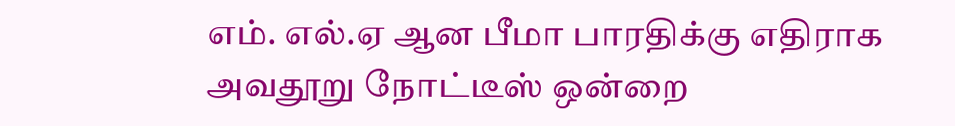எம். எல்.ஏ ஆன பீமா பாரதிக்கு எதிராக அவதூறு நோட்டீஸ் ஒன்றை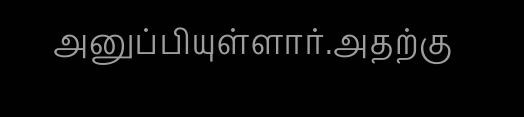அனுப்பியுள்ளார்.அதற்கு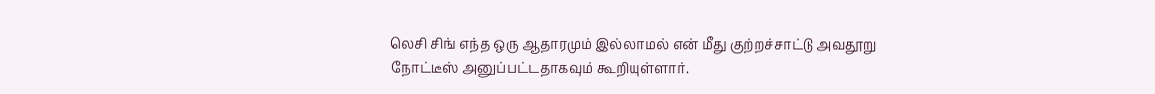லெசி சிங் எந்த ஒரு ஆதாரமும் இல்லாமல் என் மீது குற்றச்சாட்டு அவதூறு நோட்டீஸ் அனுப்பட்டதாகவும் கூறியுள்ளார்.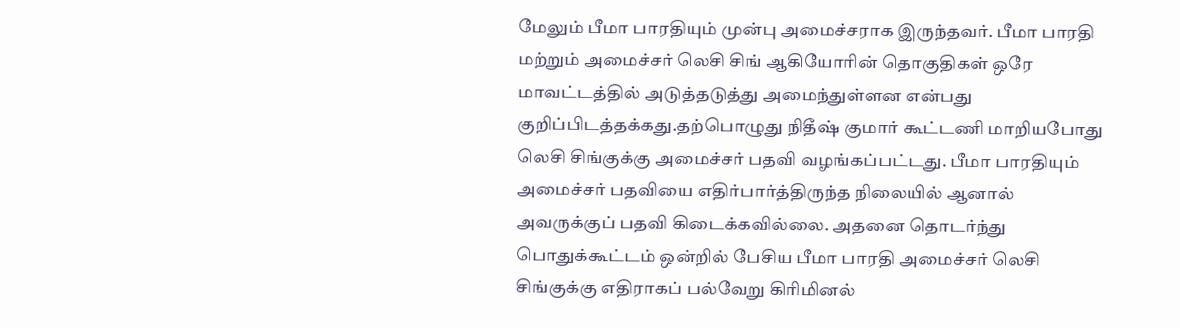மேலும் பீமா பாரதியும் முன்பு அமைச்சராக இருந்தவர். பீமா பாரதி மற்றும் அமைச்சர் லெசி சிங் ஆகியோரின் தொகுதிகள் ஒரே மாவட்டத்தில் அடுத்தடுத்து அமைந்துள்ளன என்பது குறிப்பிடத்தக்கது.தற்பொழுது நிதீஷ் குமார் கூட்டணி மாறியபோது லெசி சிங்குக்கு அமைச்சர் பதவி வழங்கப்பட்டது. பீமா பாரதியும் அமைச்சர் பதவியை எதிர்பார்த்திருந்த நிலையில் ஆனால் அவருக்குப் பதவி கிடைக்கவில்லை. அதனை தொடர்ந்து பொதுக்கூட்டம் ஒன்றில் பேசிய பீமா பாரதி அமைச்சர் லெசி சிங்குக்கு எதிராகப் பல்வேறு கிரிமினல்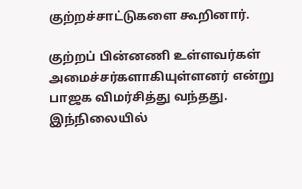குற்றச்சாட்டுகளை கூறினார்.

குற்றப் பின்னணி உள்ளவர்கள் அமைச்சர்களாகியுள்ளனர் என்று பாஜக விமர்சித்து வந்தது. இந்நிலையில்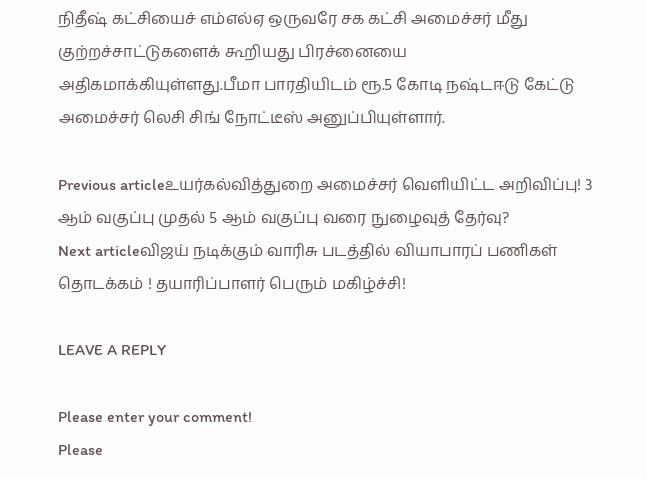நிதீஷ் கட்சியைச் எம்எல்ஏ ஒருவரே சக கட்சி அமைச்சர் மீது குற்றச்சாட்டுகளைக் கூறியது பிரச்னையை அதிகமாக்கியுள்ளது.பீமா பாரதியிடம் ரூ.5 கோடி நஷ்டஈடு கேட்டு அமைச்சர் லெசி சிங் நோட்டீஸ் அனுப்பியுள்ளார்.

Previous articleஉயர்கல்வித்துறை அமைச்சர் வெளியிட்ட அறிவிப்பு! 3 ஆம் வகுப்பு முதல் 5 ஆம் வகுப்பு வரை நுழைவுத் தேர்வு?
Next articleவிஜய் நடிக்கும் வாரிசு படத்தில் வியாபாரப் பணிகள் தொடக்கம் ! தயாரிப்பாளர் பெரும் மகிழ்ச்சி!

LEAVE A REPLY

Please enter your comment!
Please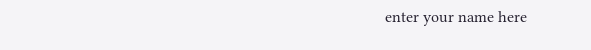enter your name here